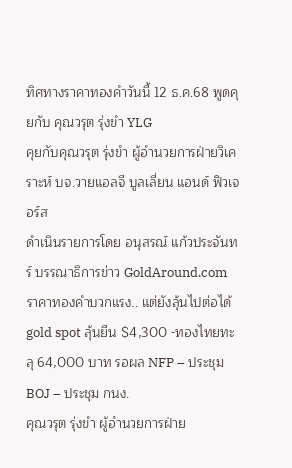ทิศทางราคาทองคำวันนี้ 12 ธ.ค.68 พูดคุยกับ คุณวรุต รุ่งขำ YLG
คุยกับคุณวรุต รุ่งขํา ผู้อำนวยการฝ่ายวิเคราะห์ บจ.วายแอลจี บูลเลี่ยน แอนด์ ฟิวเจอร์ส
ดำเนินรายการโดย อนุสรณ์ แก้วประจันทร์ บรรณาธิการข่าว GoldAround.com
ราคาทองคำบวกแรง.. แต่ยังลุ้นไปต่อได้ gold spot ลุ้นยืน $4,300 -ทองไทยทะลุ 64,000 บาท รอผล NFP – ประชุม BOJ – ประชุม กนง.
คุณวรุต รุ่งขํา ผู้อำนวยการฝ่าย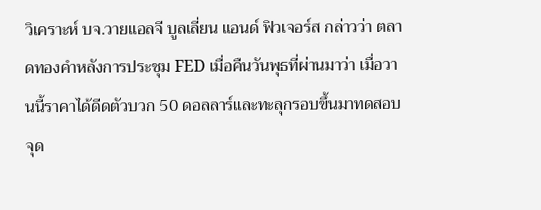วิเคราะห์ บจ.วายแอลจี บูลเลี่ยน แอนด์ ฟิวเจอร์ส กล่าวว่า ตลาดทองคำหลังการประชุม FED เมื่อคืนวันพุธที่ผ่านมาว่า เมื่อวานนี้ราคาได้ดีดตัวบวก 50 ดอลลาร์และทะลุกรอบขึ้นมาทดสอบจุด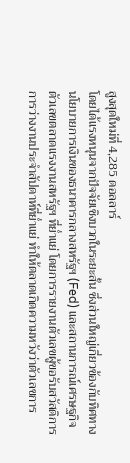สูงสุดใหม่ที่ 4,285 ดอลลาร์
โดยได้แรงหนุนจากปัจจัยเชิงบวกในระยะสั้น ซึ่งส่วนใหญ่เกี่ยวข้องกับทิศทางนโยบายการเงินของธนาคารกลางสหรัฐฯ (Fed) และสถานการณ์เศรษฐกิจตัวเลขตลาดแรงงานสหรัฐฯ ที่ย่ำแย่ โดยการรายงานตัวเลขผู้ขอรับสวัสดิการการว่างงานประจำสัปดาห์ที่ย่ำแย่ ทำให้ตลาดเกิดความหวังว่าตัวเลขการ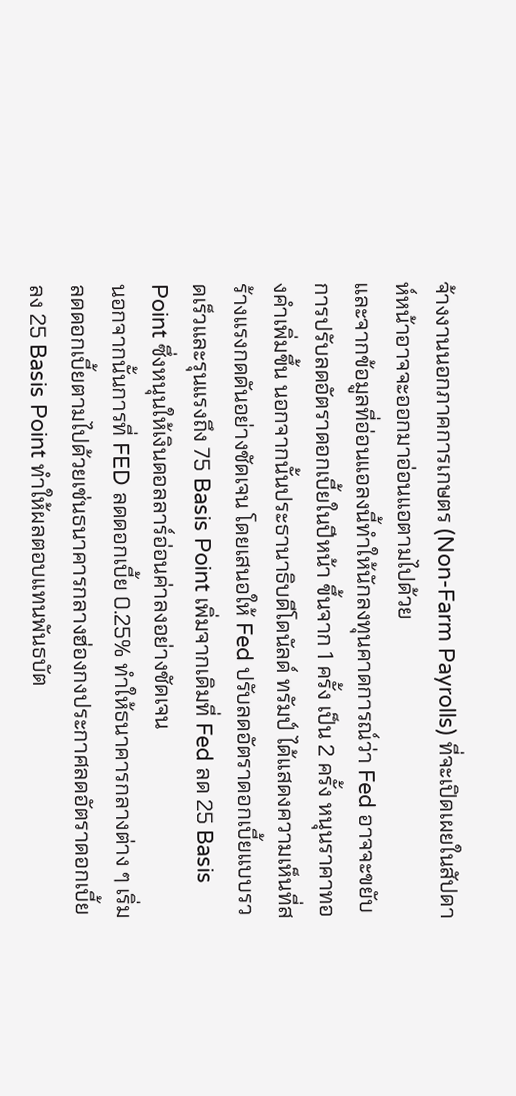จ้างงานนอกภาคการเกษตร (Non-Farm Payrolls) ที่จะเปิดเผยในสัปดาห์หน้าอาจจะออกมาอ่อนแอตามไปด้วย
และจากข้อมูลที่อ่อนแอลงนี้ทำให้นักลงทุนคาดการณ์ว่า Fed อาจจะขยับการปรับลดอัตราดอกเบี้ยในปีหน้า ขึ้นจาก 1 ครั้ง เป็น 2 ครั้ง หนุนราคาทองคำเพิ่มขึ้น นอกจากนั้นประธานาธิบดีโดนัลด์ ทรัมป์ ได้แสดงความเห็นที่สร้างแรงกดดันอย่างชัดเจน โดยเสนอให้ Fed ปรับลดอัตราดอกเบี้ยแบบรวดเร็วและรุนแรงถึง 75 Basis Point เพิ่มจากเดิมที่ Fed ลด 25 Basis Point ซึ่งหนุนให้เงินดอลลาร์อ่อนค่าลงอย่างชัดเจน
นอกจากนั้นการที่ FED ลดดอกเบี้ย 0.25% ทำให้ธนาคารกลางต่าง ๆ เริ่มลดดอกเบี้ยตามไปด้วยเช่นธนาคารกลางฮ่องกงประกาศลดอัตราดอกเบี้ยลง 25 Basis Point ทำให้ผลตอบแทนพันธบัต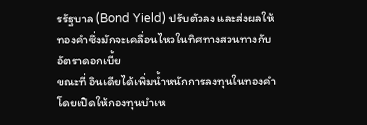รรัฐบาล (Bond Yield) ปรับตัวลง และส่งผลให้ทองคำซึ่งมักจะเคลื่อนไหวในทิศทางสวนทางกับอัตราดอกเบี้ย
ขณะที่ อินเดียได้เพิ่มน้ำหนักการลงทุนในทองคำ โดยเปิดให้กองทุนบำเห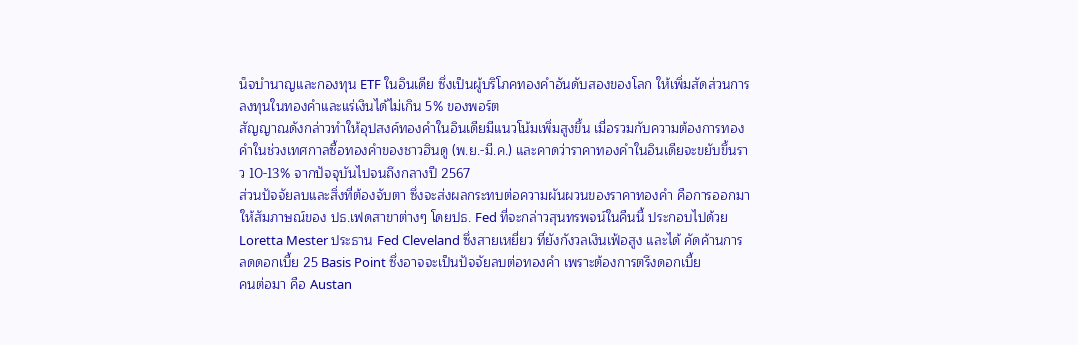น็จบำนาญและกองทุน ETF ในอินเดีย ซึ่งเป็นผู้บริโภคทองคำอันดับสองของโลก ให้เพิ่มสัดส่วนการลงทุนในทองคำและแร่เงินได้ไม่เกิน 5% ของพอร์ต
สัญญาณดังกล่าวทำให้อุปสงค์ทองคำในอินเดียมีแนวโน้มเพิ่มสูงขึ้น เมื่อรวมกับความต้องการทองคำในช่วงเทศกาลซื้อทองคำของชาวฮินดู (พ.ย.-มี.ค.) และคาดว่าราคาทองคำในอินเดียจะขยับขึ้นราว 10-13% จากปัจจุบันไปจนถึงกลางปี 2567
ส่วนปัจจัยลบและสิ่งที่ต้องจับตา ซึ่งจะส่งผลกระทบต่อความผันผวนของราคาทองคำ คือการออกมาให้สัมภาษณ์ของ ปธ.เฟดสาขาต่างๆ โดยปธ. Fed ที่จะกล่าวสุนทรพจน์ในคืนนี้ ประกอบไปด้วย Loretta Mester ประธาน Fed Cleveland ซึ่งสายเหยี่ยว ที่ยังกังวลเงินเฟ้อสูง และได้ คัดค้านการลดดอกเบี้ย 25 Basis Point ซึ่งอาจจะเป็นปัจจัยลบต่อทองคำ เพราะต้องการตรึงดอกเบี้ย
คนต่อมา คือ Austan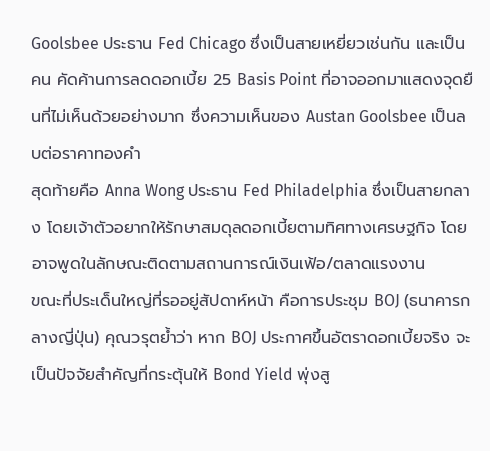Goolsbee ประธาน Fed Chicago ซึ่งเป็นสายเหยี่ยวเช่นกัน และเป็นคน คัดค้านการลดดอกเบี้ย 25 Basis Point ที่อาจออกมาแสดงจุดยืนที่ไม่เห็นด้วยอย่างมาก ซึ่งความเห็นของ Austan Goolsbee เป็นลบต่อราคาทองคำ
สุดท้ายคือ Anna Wong ประธาน Fed Philadelphia ซึ่งเป็นสายกลาง โดยเจ้าตัวอยากให้รักษาสมดุลดอกเบี้ยตามทิศทางเศรษฐกิจ โดยอาจพูดในลักษณะติดตามสถานการณ์เงินเฟ้อ/ตลาดแรงงาน
ขณะที่ประเด็นใหญ่ที่รออยู่สัปดาห์หน้า คือการประชุม BOJ (ธนาคารกลางญี่ปุ่น) คุณวรุตย้ำว่า หาก BOJ ประกาศขึ้นอัตราดอกเบี้ยจริง จะเป็นปัจจัยสำคัญที่กระตุ้นให้ Bond Yield พุ่งสู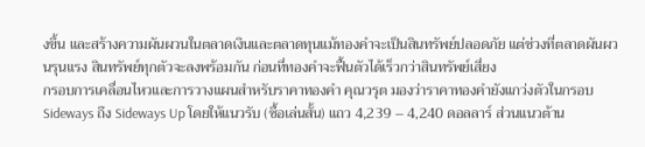งขึ้น และสร้างความผันผวนในตลาดเงินและตลาดทุนแม้ทองคำจะเป็นสินทรัพย์ปลอดภัย แต่ช่วงที่ตลาดผันผวนรุนแรง สินทรัพย์ทุกตัวจะลงพร้อมกัน ก่อนที่ทองคำจะฟื้นตัวได้เร็วกว่าสินทรัพย์เสี่ยง
กรอบการเคลื่อนไหวและการวางแผนสำหรับราคาทองคำ คุณวรุต มองว่าราคาทองคำยังแกว่งตัวในกรอบ Sideways ถึง Sideways Up โดยให้แนวรับ (ซื้อเล่นสั้น) แถว 4,239 – 4,240 ดอลลาร์ ส่วนแนวต้าน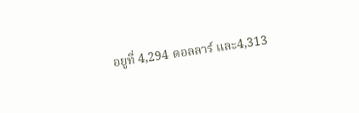อยูที่ 4,294 ดอลลาร์ และ4,313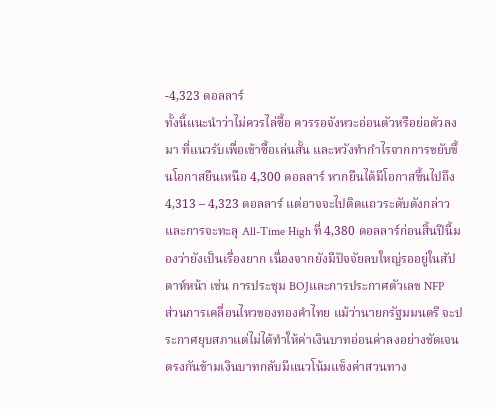-4,323 ดอลลาร์
ทั้งนี้แนะนำว่าไม่ควรไล่ซื้อ ควรรอจังหวะอ่อนตัวหรือย่อตัวลงมา ที่แนวรับเพื่อเข้าซื้อเล่นสั้น และหวังทำกำไรจากการขยับขึ้นโอกาสยืนเหนือ 4,300 ดอลลาร์ หากยืนได้มีโอกาสขึ้นไปถึง 4,313 – 4,323 ดอลลาร์ แต่อาจจะไปติดแถวระดับดังกล่าว และการจะทะลุ All-Time High ที่ 4,380 ดอลลาร์ก่อนสิ้นปีนี้มองว่ายังเป็นเรื่องยาก เนื่องจากยังมีปัจจัยลบใหญ่รออยู่ในสัปดาห์หน้า เช่น การประชุม BOJและการประกาศตัวเลข NFP
ส่วนการเคลื่อนไหวของทองคำไทย แม้ว่านายกรัฐมมนตรี จะประกาศยุบสภาแต่ไม่ได้ทำให้ค่าเงินบาทอ่อนค่าลงอย่างชัดเจน ตรงกันข้ามเงินบาทกลับมีแนวโน้มแข็งค่าสวนทาง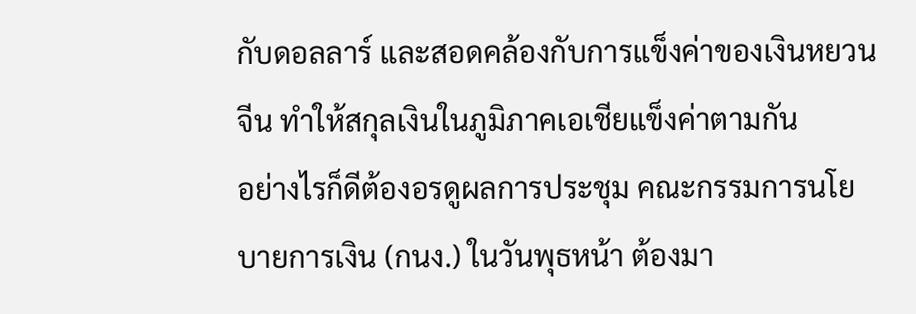กับดอลลาร์ และสอดคล้องกับการแข็งค่าของเงินหยวนจีน ทำให้สกุลเงินในภูมิภาคเอเชียแข็งค่าตามกัน
อย่างไรก็ดีต้องอรดูผลการประชุม คณะกรรมการนโยบายการเงิน (กนง.) ในวันพุธหน้า ต้องมา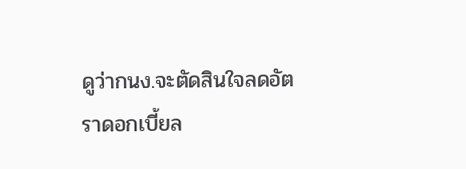ดูว่ากนง.จะตัดสินใจลดอัตราดอกเบี้ยล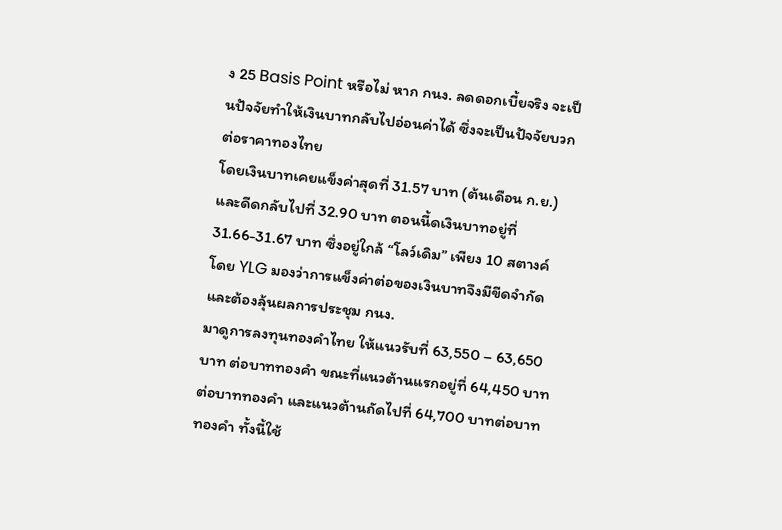ง 25 Basis Point หรือไม่ หาก กนง. ลดดอกเบี้ยจริง จะเป็นปัจจัยทำให้เงินบาทกลับไปอ่อนค่าได้ ซึ่งจะเป็นปัจจัยบวกต่อราคาทองไทย
โดยเงินบาทเคยแข็งค่าสุดที่ 31.57 บาท (ต้นเดือน ก.ย.) และดีดกลับไปที่ 32.90 บาท ตอนนี้ดเงินบาทอยู่ที่ 31.66-31.67 บาท ซึ่งอยู่ใกล้ “โลว์เดิม” เพียง 10 สตางค์ โดย YLG มองว่าการแข็งค่าต่อของเงินบาทจึงมีขีดจำกัด และต้องลุ้นผลการประชุม กนง.
มาดูการลงทุนทองคำไทย ให้แนวรับที่ 63,550 – 63,650 บาท ต่อบาททองคำ ขณะที่แนวต้านแรกอยู่ที่ 64,450 บาทต่อบาททองคำ และแนวต้านถัดไปที่ 64,700 บาทต่อบาททองคำ ทั้งนี้ใช้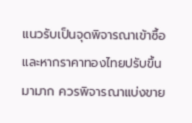แนวรับเป็นจุดพิจารณาเข้าซื้อ และหากราคาทองไทยปรับขึ้นมามาก ควรพิจารณาแบ่งขาย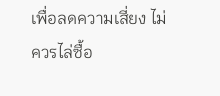เพื่อลดความเสี่ยง ไม่ควรไล่ซื้อ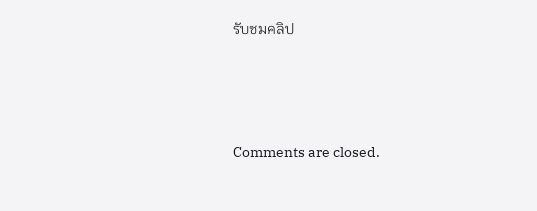รับชมคลิป







Comments are closed.